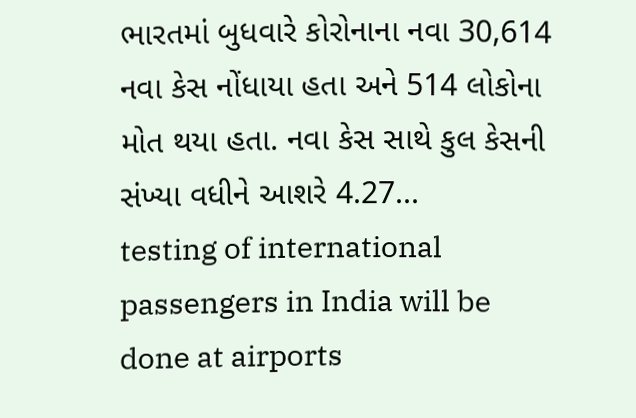ભારતમાં બુધવારે કોરોનાના નવા 30,614 નવા કેસ નોંધાયા હતા અને 514 લોકોના મોત થયા હતા. નવા કેસ સાથે કુલ કેસની સંખ્યા વધીને આશરે 4.27...
testing of international passengers in India will be done at airports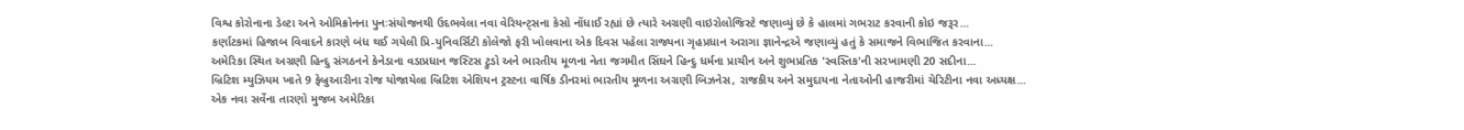વિશ્વ કોરોનાના ડેલ્ટા અને ઓમિક્રોનના પુનઃસંયોજનથી ઉદભવેલા નવા વેરિયન્ટ્સના કેસો નોંધાઈ રહ્યાં છે ત્યારે અગ્રણી વાઇરોલોજિસ્ટે જણાવ્યું છે કે હાલમાં ગભરાટ કરવાની કોઇ જરૂર...
કર્ણાટકમાં હિજાબ વિવાદને કારણે બંધ થઈ ગયેલી પ્રિ-યુનિવર્સિટી કોલેજો ફરી ખોલવાના એક દિવસ પહેલા રાજ્યના ગૃહપ્રધાન અરાગા જ્ઞાનેન્દ્રએ જણાવ્યું હતું કે સમાજને વિભાજિત કરવાના...
અમેરિકા સ્થિત અગ્રણી હિન્દુ સંગઠનને કેનેડાના વડાપ્રધાન જસ્ટિસ ટ્રુડો અને ભારતીય મૂળના નેતા જગમીત સિંઘને હિન્દુ ધર્મના પ્રાચીન અને શુભપ્રતિક 'સ્વસ્તિક'ની સરખામણી 20 સદીના...
બ્રિટિશ મ્યુઝિયમ ખાતે 9 ફેબ્રુઆરીના રોજ યોજાયેલા બ્રિટિશ એશિયન ટ્રસ્ટના વાર્ષિક ડીનરમાં ભારતીય મૂળના અગ્રણી બિઝનેસ, રાજકીય અને સમુદાયના નેતાઓની હાજરીમાં ચેરિટીના નવા અધ્યક્ષ...
એક નવા સર્વેના તારણો મુજબ અમેરિકા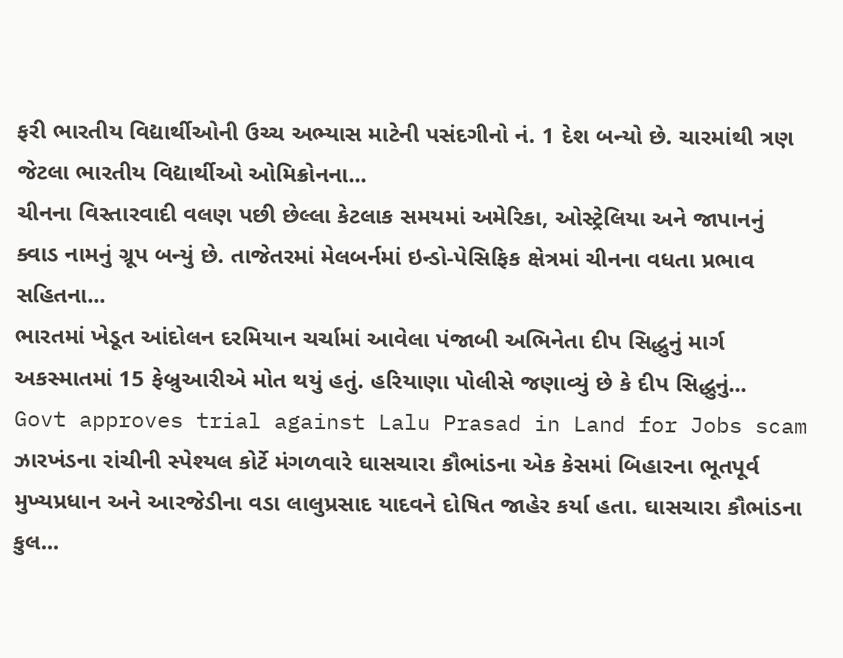ફરી ભારતીય વિદ્યાર્થીઓની ઉચ્ચ અભ્યાસ માટેની પસંદગીનો નં. 1 દેશ બન્યો છે. ચારમાંથી ત્રણ જેટલા ભારતીય વિદ્યાર્થીઓ ઓમિક્રોનના...
ચીનના વિસ્તારવાદી વલણ પછી છેલ્લા કેટલાક સમયમાં અમેરિકા, ઓસ્ટ્રેલિયા અને જાપાનનું ક્વાડ નામનું ગ્રૂપ બન્યું છે. તાજેતરમાં મેલબર્નમાં ઇન્ડો-પેસિફિક ક્ષેત્રમાં ચીનના વધતા પ્રભાવ સહિતના...
ભારતમાં ખેડૂત આંદોલન દરમિયાન ચર્ચામાં આવેલા પંજાબી અભિનેતા દીપ સિદ્ધુનું માર્ગ અકસ્માતમાં 15 ફેબ્રુઆરીએ મોત થયું હતું. હરિયાણા પોલીસે જણાવ્યું છે કે દીપ સિદ્ધુનું...
Govt approves trial against Lalu Prasad in Land for Jobs scam
ઝારખંડના રાંચીની સ્પેશ્યલ કોર્ટે મંગળવારે ઘાસચારા કૌભાંડના એક કેસમાં બિહારના ભૂતપૂર્વ મુખ્યપ્રધાન અને આરજેડીના વડા લાલુપ્રસાદ યાદવને દોષિત જાહેર કર્યા હતા. ઘાસચારા કૌભાંડના કુલ...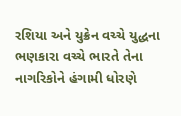રશિયા અને યુક્રેન વચ્ચે યુદ્ધના ભણકારા વચ્ચે ભારતે તેના નાગરિકોને હંગામી ધોરણે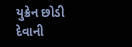યુક્રેન છોડી દેવાની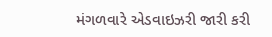મંગળવારે એડવાઇઝરી જારી કરી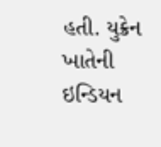હતી. યુક્રેન ખાતેની ઇન્ડિયન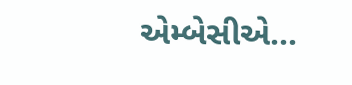એમ્બેસીએ...